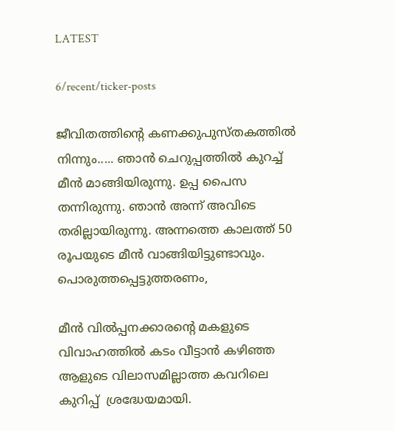LATEST

6/recent/ticker-posts

ജീവിതത്തിന്റെ കണക്കുപുസ്തകത്തില്‍ നിന്നും..... ഞാന്‍ ചെറുപ്പത്തില്‍ കുറച്ച് മീന്‍ മാങ്ങിയിരുന്നു. ഉപ്പ പൈസ തന്നിരുന്നു. ഞാന്‍ അന്ന് അവിടെ തരില്ലായിരുന്നു. അന്നത്തെ കാലത്ത് 50 രൂപയുടെ മീന്‍ വാങ്ങിയിട്ടുണ്ടാവും. പൊരുത്തപ്പെട്ടുത്തരണം,

മീന്‍ വില്‍പ്പനക്കാരന്റെ മകളുടെ വിവാഹത്തിൽ കടം വീട്ടാൻ കഴിഞ്ഞ ആളുടെ വിലാസമില്ലാത്ത കവറിലെ കുറിപ്പ്  ശ്രദ്ധേയമായി.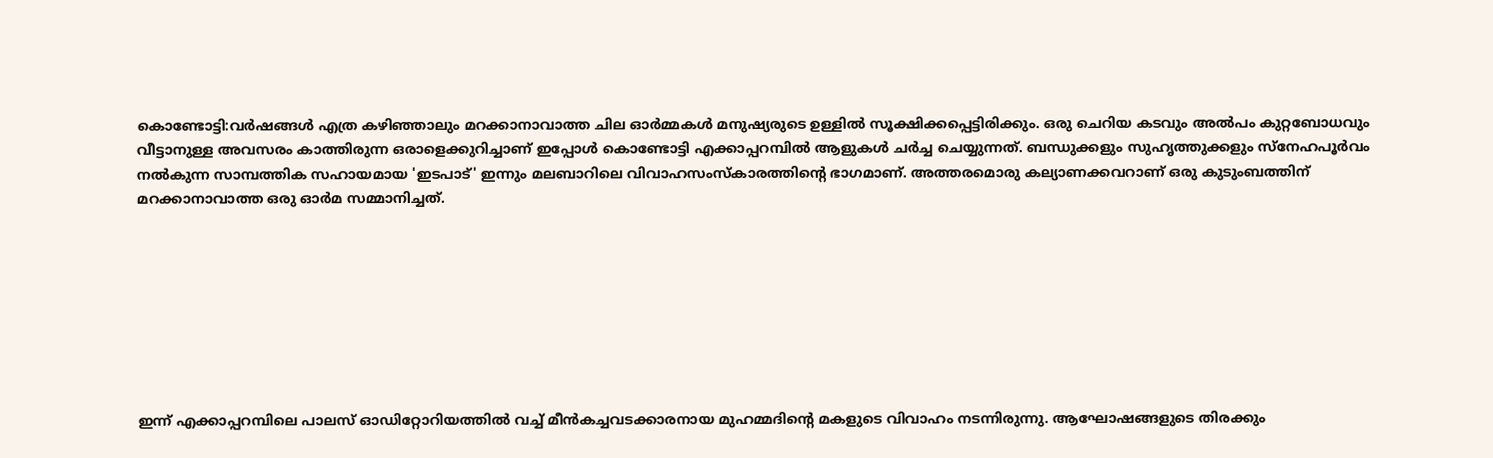കൊണ്ടോട്ടി:വര്‍ഷങ്ങള്‍ എത്ര കഴിഞ്ഞാലും മറക്കാനാവാത്ത ചില ഓര്‍മ്മകള്‍ മനുഷ്യരുടെ ഉള്ളില്‍ സൂക്ഷിക്കപ്പെട്ടിരിക്കും. ഒരു ചെറിയ കടവും അല്‍പം കുറ്റബോധവും വീട്ടാനുള്ള അവസരം കാത്തിരുന്ന ഒരാളെക്കുറിച്ചാണ് ഇപ്പോള്‍ കൊണ്ടോട്ടി എക്കാപ്പറമ്പില്‍ ആളുകള്‍ ചര്‍ച്ച ചെയ്യുന്നത്. ബന്ധുക്കളും സുഹൃത്തുക്കളും സ്‌നേഹപൂര്‍വം നല്‍കുന്ന സാമ്പത്തിക സഹായമായ 'ഇടപാട്' ഇന്നും മലബാറിലെ വിവാഹസംസ്‌കാരത്തിന്റെ ഭാഗമാണ്. അത്തരമൊരു കല്യാണക്കവറാണ് ഒരു കുടുംബത്തിന് മറക്കാനാവാത്ത ഒരു ഓര്‍മ സമ്മാനിച്ചത്.








ഇന്ന് എക്കാപ്പറമ്പിലെ പാലസ് ഓഡിറ്റോറിയത്തില്‍ വച്ച് മീന്‍കച്ചവടക്കാരനായ മുഹമ്മദിന്റെ മകളുടെ വിവാഹം നടന്നിരുന്നു. ആഘോഷങ്ങളുടെ തിരക്കും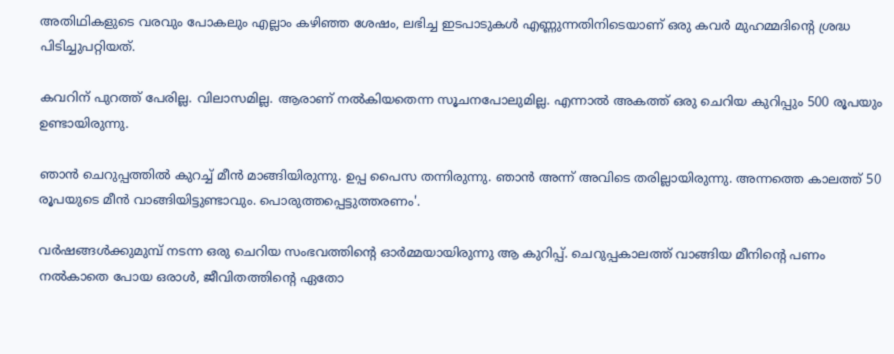അതിഥികളുടെ വരവും പോകലും എല്ലാം കഴിഞ്ഞ ശേഷം, ലഭിച്ച ഇടപാടുകള്‍ എണ്ണുന്നതിനിടെയാണ് ഒരു കവര്‍ മുഹമ്മദിന്റെ ശ്രദ്ധ പിടിച്ചുപറ്റിയത്.

കവറിന് പുറത്ത് പേരില്ല. വിലാസമില്ല. ആരാണ് നല്‍കിയതെന്ന സൂചനപോലുമില്ല. എന്നാല്‍ അകത്ത് ഒരു ചെറിയ കുറിപ്പും 500 രൂപയും ഉണ്ടായിരുന്നു.

ഞാന്‍ ചെറുപ്പത്തില്‍ കുറച്ച് മീന്‍ മാങ്ങിയിരുന്നു. ഉപ്പ പൈസ തന്നിരുന്നു. ഞാന്‍ അന്ന് അവിടെ തരില്ലായിരുന്നു. അന്നത്തെ കാലത്ത് 50 രൂപയുടെ മീന്‍ വാങ്ങിയിട്ടുണ്ടാവും. പൊരുത്തപ്പെട്ടുത്തരണം'.

വര്‍ഷങ്ങള്‍ക്കുമുമ്പ് നടന്ന ഒരു ചെറിയ സംഭവത്തിന്റെ ഓര്‍മ്മയായിരുന്നു ആ കുറിപ്പ്. ചെറുപ്പകാലത്ത് വാങ്ങിയ മീനിന്റെ പണം നല്‍കാതെ പോയ ഒരാള്‍, ജീവിതത്തിന്റെ ഏതോ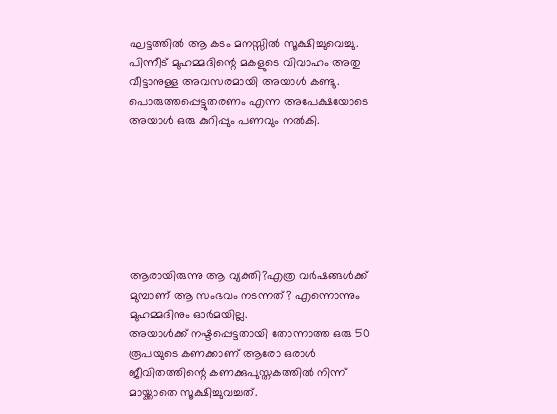ഘട്ടത്തില്‍ ആ കടം മനസ്സില്‍ സൂക്ഷിച്ചുവെച്ചു. പിന്നീട് മുഹമ്മദിന്റെ മകളുടെ വിവാഹം അതു വീട്ടാനുള്ള അവസരമായി അയാള്‍ കണ്ടു. പൊരുത്തപ്പെട്ടുതരണം എന്ന അപേക്ഷയോടെ അയാള്‍ ഒരു കുറിപ്പും പണവും നല്‍കി.







ആരായിരുന്നു ആ വ്യക്തി?എത്ര വര്‍ഷങ്ങള്‍ക്ക് മുമ്പാണ് ആ സംഭവം നടന്നത്? എന്നൊന്നും മുഹമ്മദിനും ഓര്‍മയില്ല.
അയാള്‍ക്ക് നഷ്ടപ്പെട്ടതായി തോന്നാത്ത ഒരു 50 രൂപയുടെ കണക്കാണ് ആരോ ഒരാള്‍ ജീവിതത്തിന്റെ കണക്കുപുസ്തകത്തില്‍ നിന്ന് മായ്ക്കാതെ സൂക്ഷിച്ചുവച്ചത്.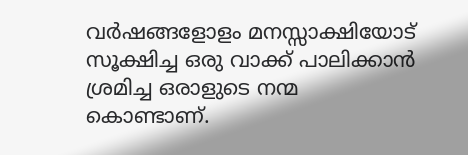വര്‍ഷങ്ങളോളം മനസ്സാക്ഷിയോട് സൂക്ഷിച്ച ഒരു വാക്ക് പാലിക്കാന്‍ ശ്രമിച്ച ഒരാളുടെ നന്മ കൊണ്ടാണ്.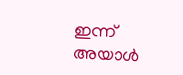ഇന്ന് അയാള്‍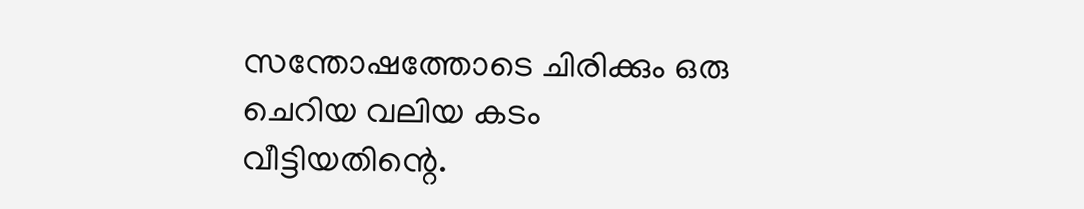സന്തോഷത്തോടെ ചിരിക്കും ഒരു ചെറിയ വലിയ കടം വീട്ടിയതിന്റെ.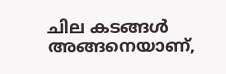ചില കടങ്ങള്‍ അങ്ങനെയാണ്,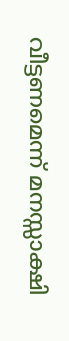വീട്ടണമെന്ന് മനസ്സാക്ഷി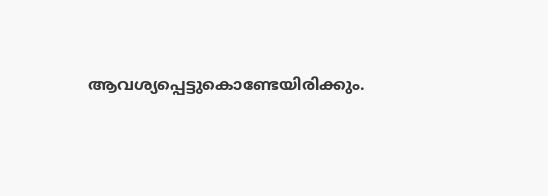ആവശ്യപ്പെട്ടുകൊണ്ടേയിരിക്കും.